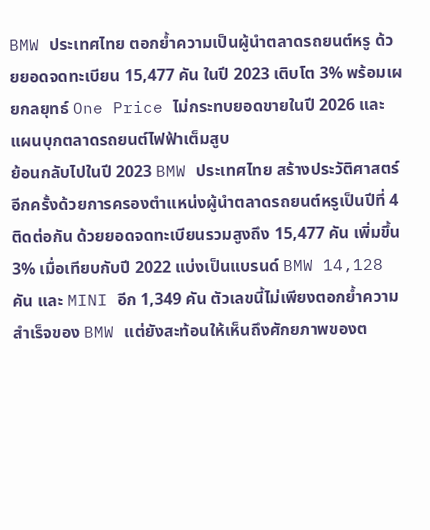BMW ประเทศไทย ตอกย้ำความเป็นผู้นำตลาดรถยนต์หรู ด้วยยอดจดทะเบียน 15,477 คัน ในปี 2023 เติบโต 3% พร้อมเผยกลยุทธ์ One Price ไม่กระทบยอดขายในปี 2026 และแผนบุกตลาดรถยนต์ไฟฟ้าเต็มสูบ
ย้อนกลับไปในปี 2023 BMW ประเทศไทย สร้างประวัติศาสตร์อีกครั้งด้วยการครองตำแหน่งผู้นำตลาดรถยนต์หรูเป็นปีที่ 4 ติดต่อกัน ด้วยยอดจดทะเบียนรวมสูงถึง 15,477 คัน เพิ่มขึ้น 3% เมื่อเทียบกับปี 2022 แบ่งเป็นแบรนด์ BMW 14,128 คัน และ MINI อีก 1,349 คัน ตัวเลขนี้ไม่เพียงตอกย้ำความสำเร็จของ BMW แต่ยังสะท้อนให้เห็นถึงศักยภาพของต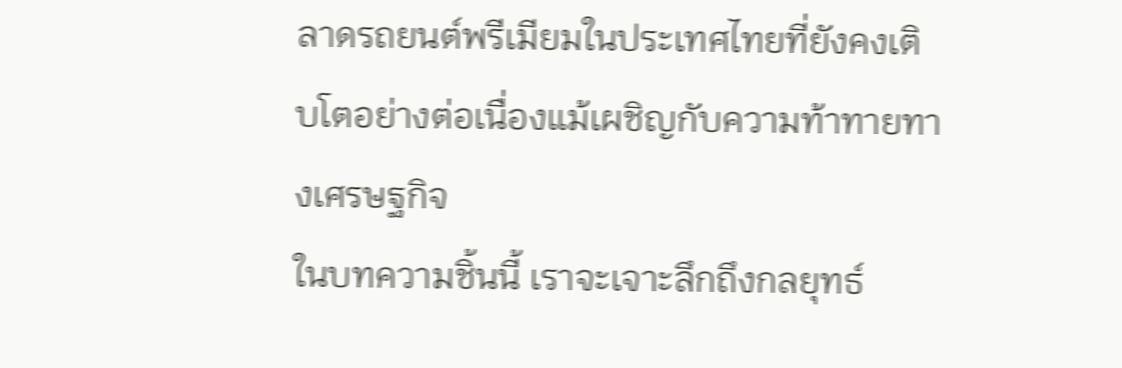ลาดรถยนต์พรีเมียมในประเทศไทยที่ยังคงเติบโตอย่างต่อเนื่องแม้เผชิญกับความท้าทายทางเศรษฐกิจ
ในบทความชิ้นนี้ เราจะเจาะลึกถึงกลยุทธ์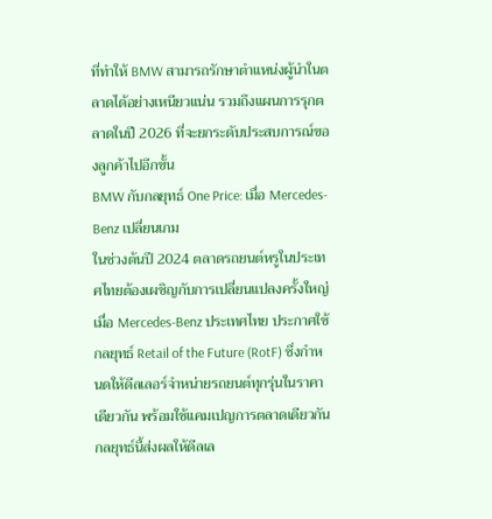ที่ทำให้ BMW สามารถรักษาตำแหน่งผู้นำในตลาดได้อย่างเหนียวแน่น รวมถึงแผนการรุกตลาดในปี 2026 ที่จะยกระดับประสบการณ์ของลูกค้าไปอีกขั้น
BMW กับกลยุทธ์ One Price: เมื่อ Mercedes-Benz เปลี่ยนเกม
ในช่วงต้นปี 2024 ตลาดรถยนต์หรูในประเทศไทยต้องเผชิญกับการเปลี่ยนแปลงครั้งใหญ่ เมื่อ Mercedes-Benz ประเทศไทย ประกาศใช้กลยุทธ์ Retail of the Future (RotF) ซึ่งกำหนดให้ดีลเลอร์จำหน่ายรถยนต์ทุกรุ่นในราคาเดียวกัน พร้อมใช้แคมเปญการตลาดเดียวกัน กลยุทธ์นี้ส่งผลให้ดีลเล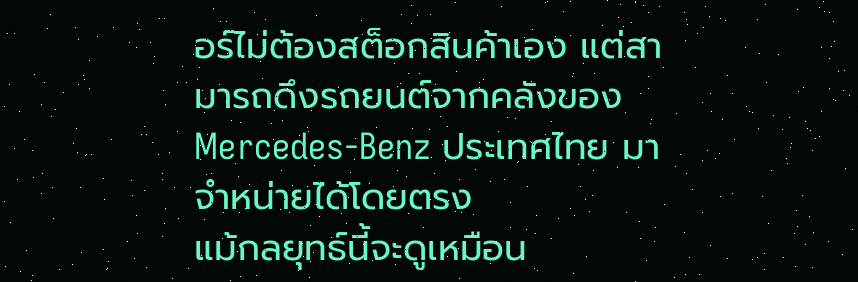อร์ไม่ต้องสต็อกสินค้าเอง แต่สามารถดึงรถยนต์จากคลังของ Mercedes-Benz ประเทศไทย มาจำหน่ายได้โดยตรง
แม้กลยุทธ์นี้จะดูเหมือน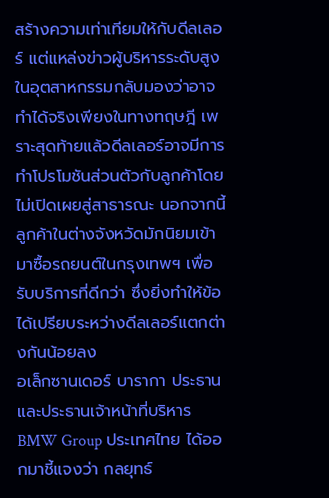สร้างความเท่าเทียมให้กับดีลเลอร์ แต่แหล่งข่าวผู้บริหารระดับสูงในอุตสาหกรรมกลับมองว่าอาจทำได้จริงเพียงในทางทฤษฎี เพราะสุดท้ายแล้วดีลเลอร์อาจมีการทำโปรโมชันส่วนตัวกับลูกค้าโดยไม่เปิดเผยสู่สาธารณะ นอกจากนี้ ลูกค้าในต่างจังหวัดมักนิยมเข้ามาซื้อรถยนต์ในกรุงเทพฯ เพื่อรับบริการที่ดีกว่า ซึ่งยิ่งทำให้ข้อได้เปรียบระหว่างดีลเลอร์แตกต่างกันน้อยลง
อเล็กซานเดอร์ บารากา ประธาน และประธานเจ้าหน้าที่บริหาร BMW Group ประเทศไทย ได้ออกมาชี้แจงว่า กลยุทธ์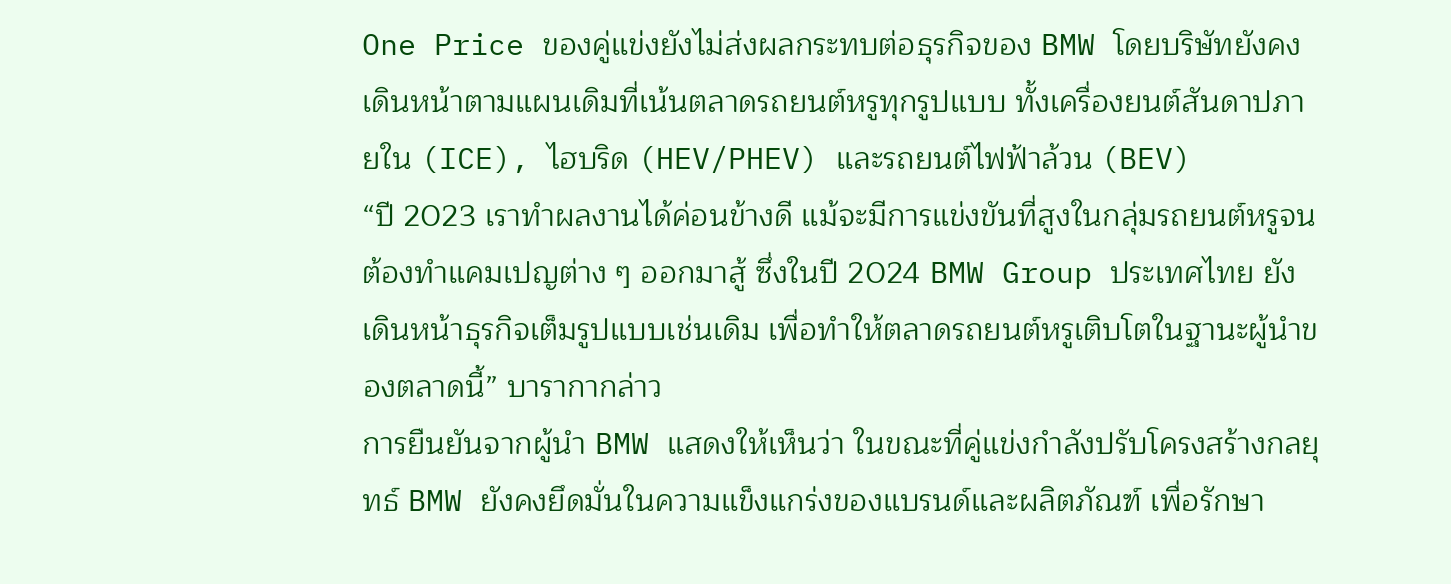One Price ของคู่แข่งยังไม่ส่งผลกระทบต่อธุรกิจของ BMW โดยบริษัทยังคงเดินหน้าตามแผนเดิมที่เน้นตลาดรถยนต์หรูทุกรูปแบบ ทั้งเครื่องยนต์สันดาปภายใน (ICE), ไฮบริด (HEV/PHEV) และรถยนต์ไฟฟ้าล้วน (BEV)
“ปี 2023 เราทำผลงานได้ค่อนข้างดี แม้จะมีการแข่งขันที่สูงในกลุ่มรถยนต์หรูจนต้องทำแคมเปญต่าง ๆ ออกมาสู้ ซึ่งในปี 2024 BMW Group ประเทศไทย ยังเดินหน้าธุรกิจเต็มรูปแบบเช่นเดิม เพื่อทำให้ตลาดรถยนต์หรูเติบโตในฐานะผู้นำของตลาดนี้” บารากากล่าว
การยืนยันจากผู้นำ BMW แสดงให้เห็นว่า ในขณะที่คู่แข่งกำลังปรับโครงสร้างกลยุทธ์ BMW ยังคงยึดมั่นในความแข็งแกร่งของแบรนด์และผลิตภัณฑ์ เพื่อรักษา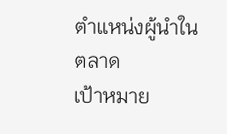ตำแหน่งผู้นำในตลาด
เป้าหมาย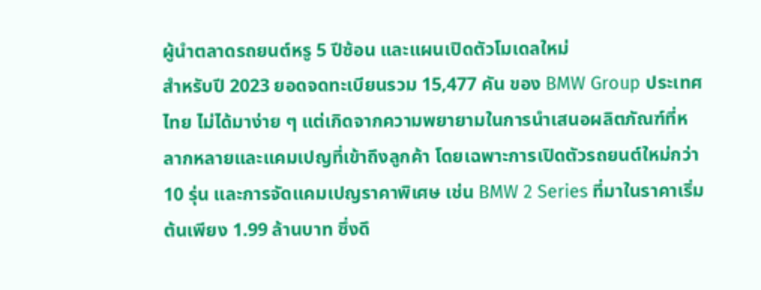ผู้นำตลาดรถยนต์หรู 5 ปีซ้อน และแผนเปิดตัวโมเดลใหม่
สำหรับปี 2023 ยอดจดทะเบียนรวม 15,477 คัน ของ BMW Group ประเทศไทย ไม่ได้มาง่าย ๆ แต่เกิดจากความพยายามในการนำเสนอผลิตภัณฑ์ที่หลากหลายและแคมเปญที่เข้าถึงลูกค้า โดยเฉพาะการเปิดตัวรถยนต์ใหม่กว่า 10 รุ่น และการจัดแคมเปญราคาพิเศษ เช่น BMW 2 Series ที่มาในราคาเริ่มต้นเพียง 1.99 ล้านบาท ซึ่งดึ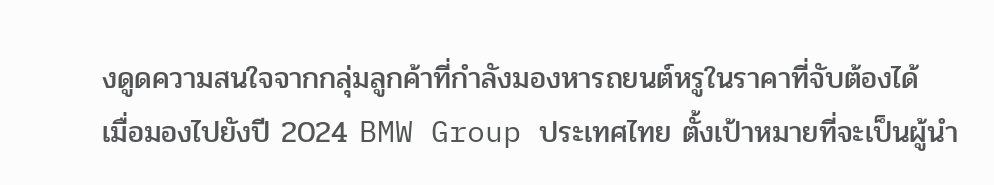งดูดความสนใจจากกลุ่มลูกค้าที่กำลังมองหารถยนต์หรูในราคาที่จับต้องได้
เมื่อมองไปยังปี 2024 BMW Group ประเทศไทย ตั้งเป้าหมายที่จะเป็นผู้นำ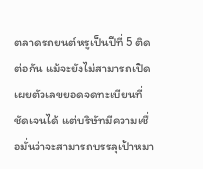ตลาดรถยนต์หรูเป็นปีที่ 5 ติดต่อกัน แม้จะยังไม่สามารถเปิดเผยตัวเลขยอดจดทะเบียนที่ชัดเจนได้ แต่บริษัทมีความเชื่อมั่นว่าจะสามารถบรรลุเป้าหมา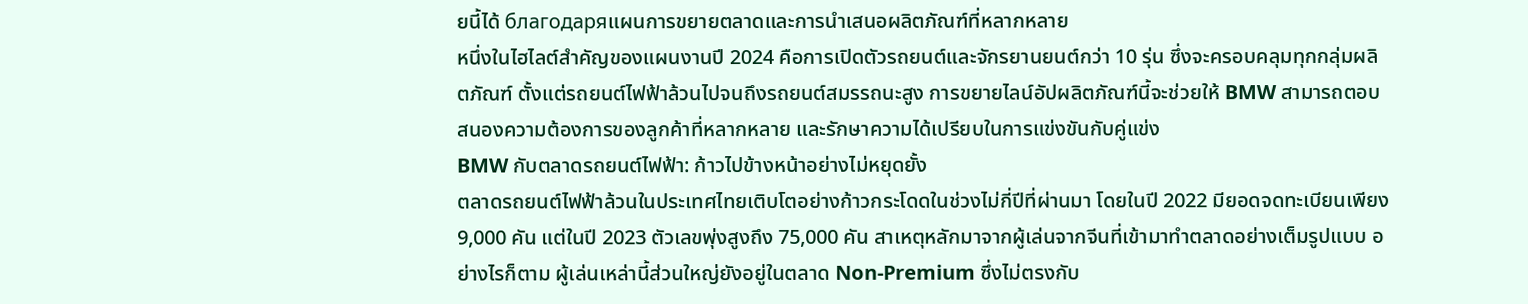ยนี้ได้ благодаряแผนการขยายตลาดและการนำเสนอผลิตภัณฑ์ที่หลากหลาย
หนึ่งในไฮไลต์สำคัญของแผนงานปี 2024 คือการเปิดตัวรถยนต์และจักรยานยนต์กว่า 10 รุ่น ซึ่งจะครอบคลุมทุกกลุ่มผลิตภัณฑ์ ตั้งแต่รถยนต์ไฟฟ้าล้วนไปจนถึงรถยนต์สมรรถนะสูง การขยายไลน์อัปผลิตภัณฑ์นี้จะช่วยให้ BMW สามารถตอบสนองความต้องการของลูกค้าที่หลากหลาย และรักษาความได้เปรียบในการแข่งขันกับคู่แข่ง
BMW กับตลาดรถยนต์ไฟฟ้า: ก้าวไปข้างหน้าอย่างไม่หยุดยั้ง
ตลาดรถยนต์ไฟฟ้าล้วนในประเทศไทยเติบโตอย่างก้าวกระโดดในช่วงไม่กี่ปีที่ผ่านมา โดยในปี 2022 มียอดจดทะเบียนเพียง 9,000 คัน แต่ในปี 2023 ตัวเลขพุ่งสูงถึง 75,000 คัน สาเหตุหลักมาจากผู้เล่นจากจีนที่เข้ามาทำตลาดอย่างเต็มรูปแบบ อย่างไรก็ตาม ผู้เล่นเหล่านี้ส่วนใหญ่ยังอยู่ในตลาด Non-Premium ซึ่งไม่ตรงกับ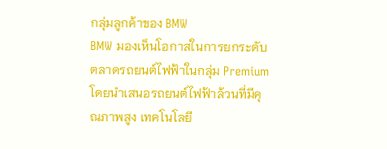กลุ่มลูกค้าของ BMW
BMW มองเห็นโอกาสในการยกระดับตลาดรถยนต์ไฟฟ้าในกลุ่ม Premium โดยนำเสนอรถยนต์ไฟฟ้าล้วนที่มีคุณภาพสูง เทคโนโลยี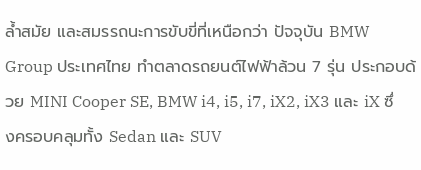ล้ำสมัย และสมรรถนะการขับขี่ที่เหนือกว่า ปัจจุบัน BMW Group ประเทศไทย ทำตลาดรถยนต์ไฟฟ้าล้วน 7 รุ่น ประกอบด้วย MINI Cooper SE, BMW i4, i5, i7, iX2, iX3 และ iX ซึ่งครอบคลุมทั้ง Sedan และ SUV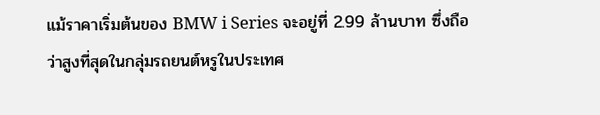แม้ราคาเริ่มต้นของ BMW i Series จะอยู่ที่ 2.99 ล้านบาท ซึ่งถือว่าสูงที่สุดในกลุ่มรถยนต์หรูในประเทศ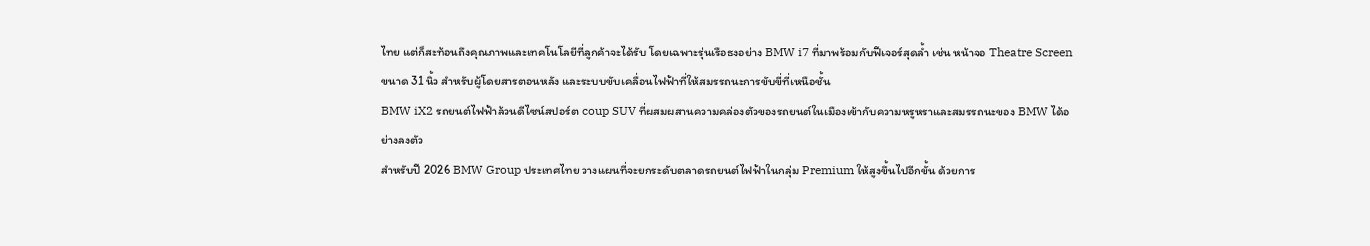ไทย แต่ก็สะท้อนถึงคุณภาพและเทคโนโลยีที่ลูกค้าจะได้รับ โดยเฉพาะรุ่นเรือธงอย่าง BMW i7 ที่มาพร้อมกับฟีเจอร์สุดล้ำ เช่น หน้าจอ Theatre Screen ขนาด 31 นิ้ว สำหรับผู้โดยสารตอนหลัง และระบบขับเคลื่อนไฟฟ้าที่ให้สมรรถนะการขับขี่ที่เหนือชั้น
BMW iX2 รถยนต์ไฟฟ้าล้วนดีไซน์สปอร์ต coup SUV ที่ผสมผสานความคล่องตัวของรถยนต์ในเมืองเข้ากับความหรูหราและสมรรถนะของ BMW ได้อย่างลงตัว
สำหรับปี 2026 BMW Group ประเทศไทย วางแผนที่จะยกระดับตลาดรถยนต์ไฟฟ้าในกลุ่ม Premium ให้สูงขึ้นไปอีกขั้น ด้วยการ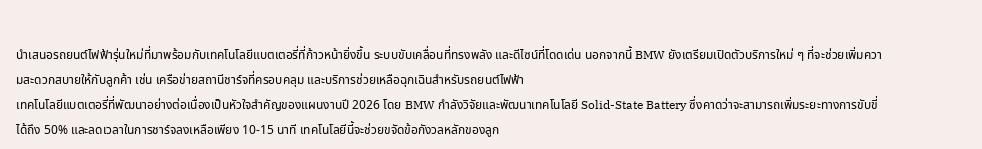นำเสนอรถยนต์ไฟฟ้ารุ่นใหม่ที่มาพร้อมกับเทคโนโลยีแบตเตอรี่ที่ก้าวหน้ายิ่งขึ้น ระบบขับเคลื่อนที่ทรงพลัง และดีไซน์ที่โดดเด่น นอกจากนี้ BMW ยังเตรียมเปิดตัวบริการใหม่ ๆ ที่จะช่วยเพิ่มความสะดวกสบายให้กับลูกค้า เช่น เครือข่ายสถานีชาร์จที่ครอบคลุม และบริการช่วยเหลือฉุกเฉินสำหรับรถยนต์ไฟฟ้า
เทคโนโลยีแบตเตอรี่ที่พัฒนาอย่างต่อเนื่องเป็นหัวใจสำคัญของแผนงานปี 2026 โดย BMW กำลังวิจัยและพัฒนาเทคโนโลยี Solid-State Battery ซึ่งคาดว่าจะสามารถเพิ่มระยะทางการขับขี่ได้ถึง 50% และลดเวลาในการชาร์จลงเหลือเพียง 10-15 นาที เทคโนโลยีนี้จะช่วยขจัดข้อกังวลหลักของลูก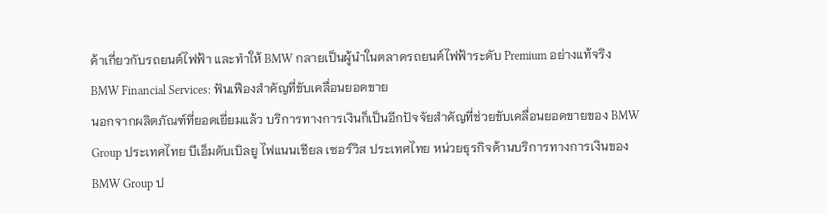ค้าเกี่ยวกับรถยนต์ไฟฟ้า และทำให้ BMW กลายเป็นผู้นำในตลาดรถยนต์ไฟฟ้าระดับ Premium อย่างแท้จริง
BMW Financial Services: ฟันเฟืองสำคัญที่ขับเคลื่อนยอดขาย
นอกจากผลิตภัณฑ์ที่ยอดเยี่ยมแล้ว บริการทางการเงินก็เป็นอีกปัจจัยสำคัญที่ช่วยขับเคลื่อนยอดขายของ BMW Group ประเทศไทย บีเอ็มดับเบิลยู ไฟแนนเชียล เซอร์วิส ประเทศไทย หน่วยธุรกิจด้านบริการทางการเงินของ BMW Group ป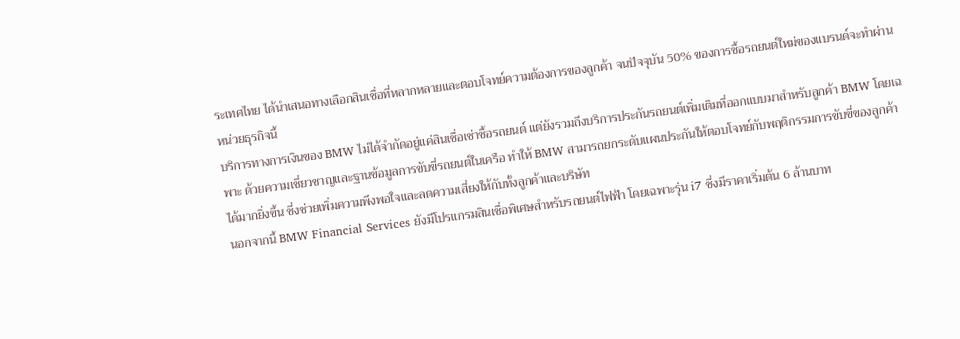ระเทศไทย ได้นำเสนอทางเลือกสินเชื่อที่หลากหลายและตอบโจทย์ความต้องการของลูกค้า จนปัจจุบัน 50% ของการซื้อรถยนต์ใหม่ของแบรนด์จะทำผ่านหน่วยธุรกิจนี้
บริการทางการเงินของ BMW ไม่ได้จำกัดอยู่แค่สินเชื่อเช่าซื้อรถยนต์ แต่ยังรวมถึงบริการประกันรถยนต์เพิ่มเติมที่ออกแบบมาสำหรับลูกค้า BMW โดยเฉพาะ ด้วยความเชี่ยวชาญและฐานข้อมูลการขับขี่รถยนต์ในเครือ ทำให้ BMW สามารถยกระดับแผนประกันให้ตอบโจทย์กับพฤติกรรมการขับขี่ของลูกค้าได้มากยิ่งขึ้น ซึ่งช่วยเพิ่มความพึงพอใจและลดความเสี่ยงให้กับทั้งลูกค้าและบริษัท
นอกจากนี้ BMW Financial Services ยังมีโปรแกรมสินเชื่อพิเศษสำหรับรถยนต์ไฟฟ้า โดยเฉพาะรุ่น i7 ซึ่งมีราคาเริ่มต้น 6 ล้านบาท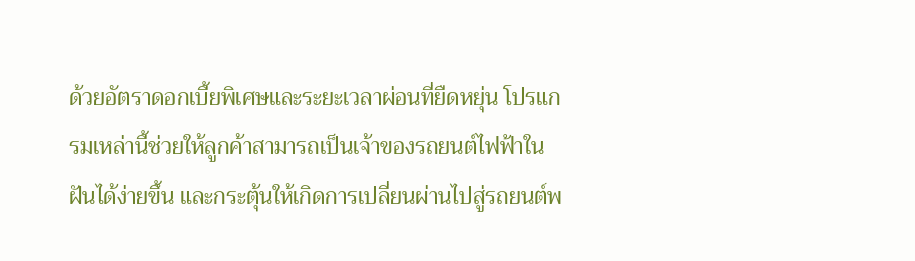ด้วยอัตราดอกเบี้ยพิเศษและระยะเวลาผ่อนที่ยืดหยุ่น โปรแกรมเหล่านี้ช่วยให้ลูกค้าสามารถเป็นเจ้าของรถยนต์ไฟฟ้าในฝันได้ง่ายขึ้น และกระตุ้นให้เกิดการเปลี่ยนผ่านไปสู่รถยนต์พ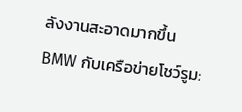ลังงานสะอาดมากขึ้น
BMW กับเครือข่ายโชว์รูม: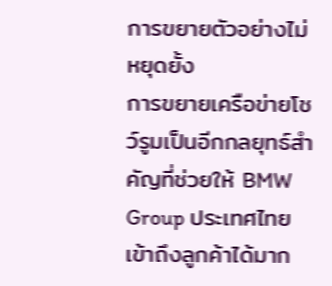การขยายตัวอย่างไม่หยุดยั้ง
การขยายเครือข่ายโชว์รูมเป็นอีกกลยุทธ์สำคัญที่ช่วยให้ BMW Group ประเทศไทย เข้าถึงลูกค้าได้มาก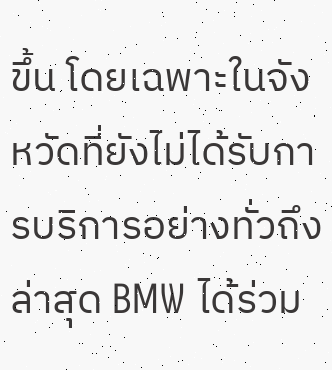ขึ้น โดยเฉพาะในจังหวัดที่ยังไม่ได้รับการบริการอย่างทั่วถึง ล่าสุด BMW ได้ร่วม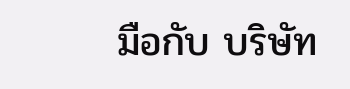มือกับ บริษัท